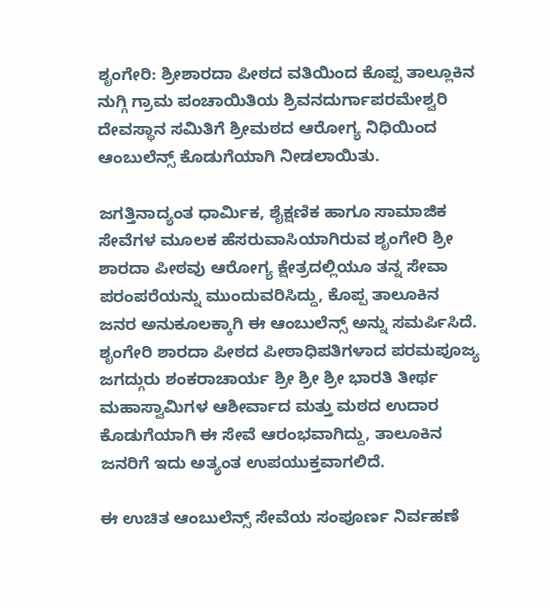ಶೃಂಗೇರಿ: ಶ್ರೀಶಾರದಾ ಪೀಠದ ವತಿಯಿಂದ ಕೊಪ್ಪ ತಾಲ್ಲೂಕಿನ ನುಗ್ಗಿ ಗ್ರಾಮ ಪಂಚಾಯಿತಿಯ ಶ್ರಿವನದುರ್ಗಾಪರಮೇಶ್ವರಿ ದೇವಸ್ಥಾನ ಸಮಿತಿಗೆ ಶ್ರೀಮಠದ ಆರೋಗ್ಯ ನಿಧಿಯಿಂದ ಆಂಬುಲೆನ್ಸ್ ಕೊಡುಗೆಯಾಗಿ ನೀಡಲಾಯಿತು.

ಜಗತ್ತಿನಾದ್ಯಂತ ಧಾರ್ಮಿಕ, ಶೈಕ್ಷಣಿಕ ಹಾಗೂ ಸಾಮಾಜಿಕ ಸೇವೆಗಳ ಮೂಲಕ ಹೆಸರುವಾಸಿಯಾಗಿರುವ ಶೃಂಗೇರಿ ಶ್ರೀ ಶಾರದಾ ಪೀಠವು ಆರೋಗ್ಯ ಕ್ಷೇತ್ರದಲ್ಲಿಯೂ ತನ್ನ ಸೇವಾ ಪರಂಪರೆಯನ್ನು ಮುಂದುವರಿಸಿದ್ದು, ಕೊಪ್ಪ ತಾಲೂಕಿನ ಜನರ ಅನುಕೂಲಕ್ಕಾಗಿ ಈ ಆಂಬುಲೆನ್ಸ್ ಅನ್ನು ಸಮರ್ಪಿಸಿದೆ.
ಶೃಂಗೇರಿ ಶಾರದಾ ಪೀಠದ ಪೀಠಾಧಿಪತಿಗಳಾದ ಪರಮಪೂಜ್ಯ ಜಗದ್ಗುರು ಶಂಕರಾಚಾರ್ಯ ಶ್ರೀ ಶ್ರೀ ಶ್ರೀ ಭಾರತಿ ತೀರ್ಥ ಮಹಾಸ್ವಾಮಿಗಳ ಆಶೀರ್ವಾದ ಮತ್ತು ಮಠದ ಉದಾರ ಕೊಡುಗೆಯಾಗಿ ಈ ಸೇವೆ ಆರಂಭವಾಗಿದ್ದು, ತಾಲೂಕಿನ ಜನರಿಗೆ ಇದು ಅತ್ಯಂತ ಉಪಯುಕ್ತವಾಗಲಿದೆ.

ಈ ಉಚಿತ ಆಂಬುಲೆನ್ಸ್ ಸೇವೆಯ ಸಂಪೂರ್ಣ ನಿರ್ವಹಣೆ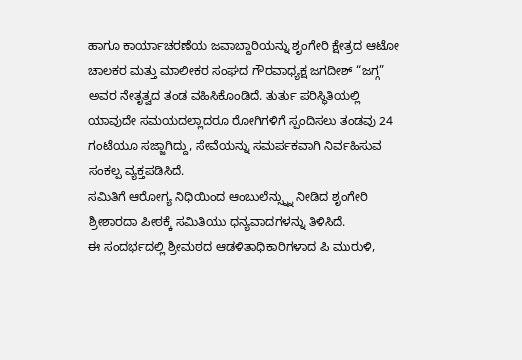ಹಾಗೂ ಕಾರ್ಯಾಚರಣೆಯ ಜವಾಬ್ದಾರಿಯನ್ನು ಶೃಂಗೇರಿ ಕ್ಷೇತ್ರದ ಆಟೋ ಚಾಲಕರ ಮತ್ತು ಮಾಲೀಕರ ಸಂಘದ ಗೌರವಾಧ್ಯಕ್ಷ ಜಗದೀಶ್ “ಜಗ್ಗ” ಅವರ ನೇತೃತ್ವದ ತಂಡ ವಹಿಸಿಕೊಂಡಿದೆ. ತುರ್ತು ಪರಿಸ್ಥಿತಿಯಲ್ಲಿ ಯಾವುದೇ ಸಮಯದಲ್ಲಾದರೂ ರೋಗಿಗಳಿಗೆ ಸ್ಪಂದಿಸಲು ತಂಡವು 24 ಗಂಟೆಯೂ ಸಜ್ಜಾಗಿದ್ದು, ಸೇವೆಯನ್ನು ಸಮರ್ಪಕವಾಗಿ ನಿರ್ವಹಿಸುವ ಸಂಕಲ್ಪ ವ್ಯಕ್ತಪಡಿಸಿದೆ.
ಸಮಿತಿಗೆ ಆರೋಗ್ಯ ನಿಧಿಯಿಂದ ಆಂಬುಲೆನ್ಸ್ನ್ನು ನೀಡಿದ ಶೃಂಗೇರಿ ಶ್ರೀಶಾರದಾ ಪೀಠಕ್ಕೆ ಸಮಿತಿಯು ಧನ್ಯವಾದಗಳನ್ನು ತಿಳಿಸಿದೆ.
ಈ ಸಂದರ್ಭದಲ್ಲಿ ಶ್ರೀಮಠದ ಆಡಳಿತಾಧಿಕಾರಿಗಳಾದ ಪಿ ಮುರುಳಿ,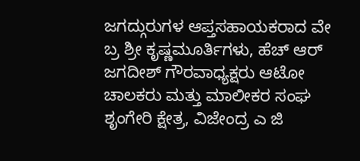ಜಗದ್ಗುರುಗಳ ಆಪ್ತಸಹಾಯಕರಾದ ವೇ ಬ್ರ ಶ್ರೀ ಕೃಷ್ಣಮೂರ್ತಿಗಳು, ಹೆಚ್ ಆರ್ ಜಗದೀಶ್ ಗೌರವಾಧ್ಯಕ್ಷರು ಆಟೋ ಚಾಲಕರು ಮತ್ತು ಮಾಲೀಕರ ಸಂಘ ಶೃಂಗೇರಿ ಕ್ಷೇತ್ರ, ವಿಜೇಂದ್ರ ಎ ಜಿ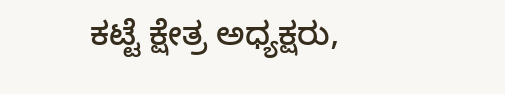ಕಟ್ಟೆ ಕ್ಷೇತ್ರ ಅಧ್ಯಕ್ಷರು,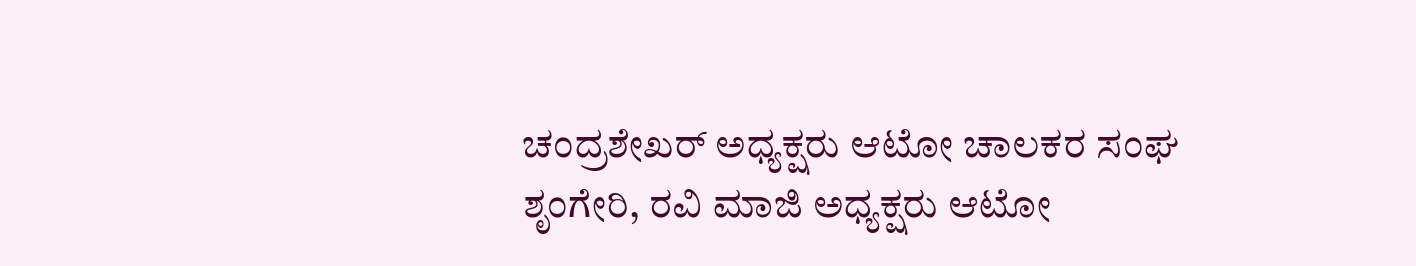ಚಂದ್ರಶೇಖರ್ ಅಧ್ಯಕ್ಷರು ಆಟೋ ಚಾಲಕರ ಸಂಘ ಶೃಂಗೇರಿ, ರವಿ ಮಾಜಿ ಅಧ್ಯಕ್ಷರು ಆಟೋ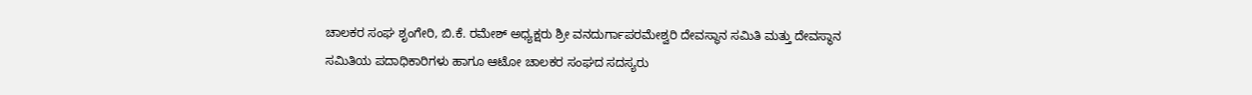ಚಾಲಕರ ಸಂಘ ಶೃಂಗೇರಿ, ಬಿ.ಕೆ. ರಮೇಶ್ ಅಧ್ಯಕ್ಷರು ಶ್ರೀ ವನದುರ್ಗಾಪರಮೇಶ್ವರಿ ದೇವಸ್ಥಾನ ಸಮಿತಿ ಮತ್ತು ದೇವಸ್ಥಾನ ಸಮಿತಿಯ ಪದಾಧಿಕಾರಿಗಳು ಹಾಗೂ ಆಟೋ ಚಾಲಕರ ಸಂಘದ ಸದಸ್ಯರು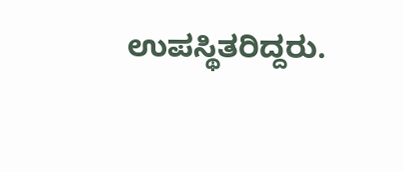ಉಪಸ್ಥಿತರಿದ್ದರು.